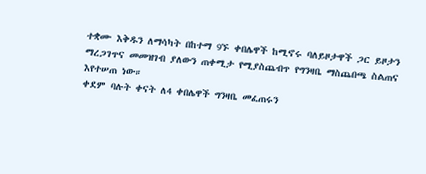ተቋሙ እቅዱን ለማሳካት በከተማ 9ኙ ቀበሌዋች ከሚኖሩ ባለይዞታዋች ጋር ይዞታን ማረጋገጥና መመዝገብ ያለውን ጠቀሚታ የሚያስጨብጥ የግንዛቤ ማስጨበጫ ስልጠና እየተሠጠ ነው።
ቀደም ባሉት ቀናት ለ4 ቀበሌዋች ግንዛቤ መፈጠሩን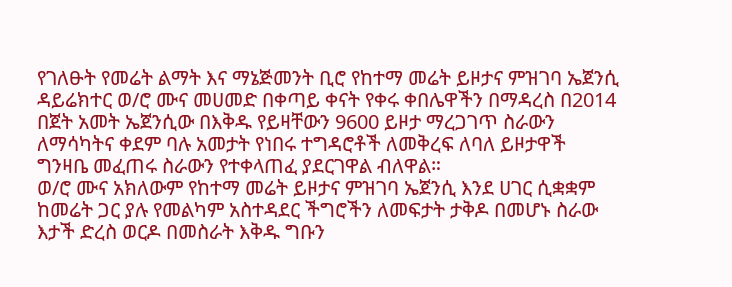የገለፁት የመሬት ልማት እና ማኔጅመንት ቢሮ የከተማ መሬት ይዞታና ምዝገባ ኤጀንሲ ዳይሬክተር ወ/ሮ ሙና መሀመድ በቀጣይ ቀናት የቀሩ ቀበሌዋችን በማዳረስ በ2014 በጀት አመት ኤጀንሲው በእቅዱ የይዛቸውን 9600 ይዞታ ማረጋገጥ ስራውን ለማሳካትና ቀደም ባሉ አመታት የነበሩ ተግዳሮቶች ለመቅረፍ ለባለ ይዞታዋች ግንዛቤ መፈጠሩ ስራውን የተቀላጠፈ ያደርገዋል ብለዋል።
ወ/ሮ ሙና አክለውም የከተማ መሬት ይዞታና ምዝገባ ኤጀንሲ እንደ ሀገር ሲቋቋም ከመሬት ጋር ያሉ የመልካም አስተዳደር ችግሮችን ለመፍታት ታቅዶ በመሆኑ ስራው እታች ድረስ ወርዶ በመስራት እቅዱ ግቡን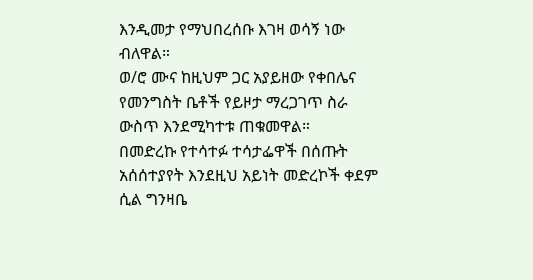እንዲመታ የማህበረሰቡ እገዛ ወሳኝ ነው ብለዋል።
ወ/ሮ ሙና ከዚህም ጋር አያይዘው የቀበሌና የመንግስት ቤቶች የይዞታ ማረጋገጥ ስራ ውስጥ እንደሚካተቱ ጠቁመዋል።
በመድረኩ የተሳተፉ ተሳታፌዋች በሰጡት አሰሰተያየት እንደዚህ አይነት መድረኮች ቀደም ሲል ግንዛቤ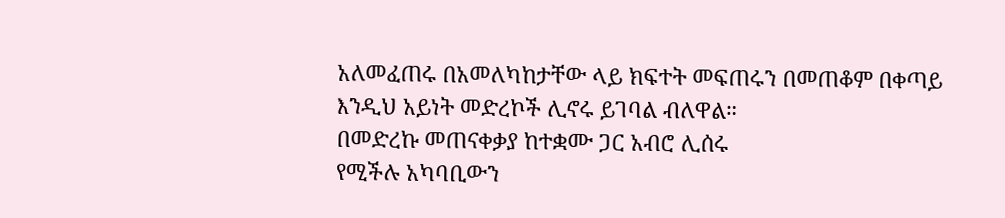አለመፈጠሩ በአመለካከታቸው ላይ ክፍተት መፍጠሩን በመጠቆም በቀጣይ እንዲህ አይነት መድረኮች ሊኖሩ ይገባል ብለዋል።
በመድረኩ መጠናቀቃያ ከተቋሙ ጋር አብሮ ሊሰሩ
የሚችሉ አካባቢውን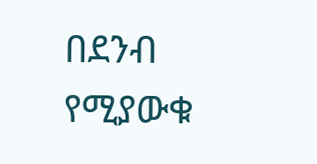በደንብ የሚያውቁ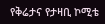የቅሬታና የታዛቢ ኮሚቴ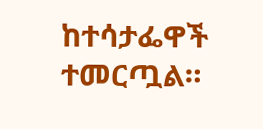ከተሳታፌዋች ተመርጧል።